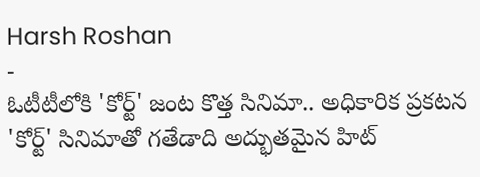Harsh Roshan
-
ఓటీటీలోకి 'కోర్ట్' జంట కొత్త సినిమా.. అధికారిక ప్రకటన
'కోర్ట్' సినిమాతో గతేడాది అద్భుతమైన హిట్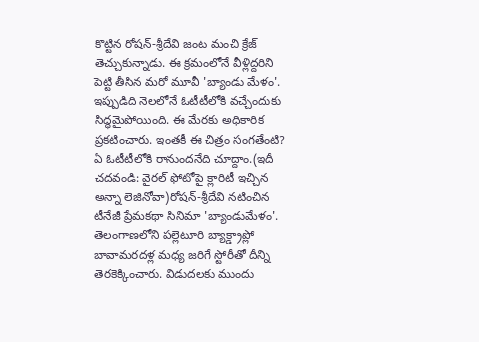కొట్టిన రోషన్-శ్రీదేవి జంట మంచి క్రేజ్ తెచ్చుకున్నాడు. ఈ క్రమంలోనే వీళ్లిద్దరిని పెట్టి తీసిన మరో మూవీ 'బ్యాండు మేళం'. ఇప్పుడిది నెలలోనే ఓటీటీలోకి వచ్చేందుకు సిద్ధమైపోయింది. ఈ మేరకు అధికారిక ప్రకటించారు. ఇంతకీ ఈ చిత్రం సంగతేంటి? ఏ ఓటీటీలోకి రానుందనేది చూద్దాం.(ఇదీ చదవండి: వైరల్ ఫోటోపై క్లారిటీ ఇచ్చిన అన్నా లెజినోవా)రోషన్-శ్రీదేవి నటించిన టీనేజీ ప్రేమకథా సినిమా 'బ్యాండుమేళం'. తెలంగాణలోని పల్లెటూరి బ్యాక్డ్రాప్లో బావామరదళ్ల మధ్య జరిగే స్టోరీతో దీన్ని తెరకెక్కించారు. విడుదలకు ముందు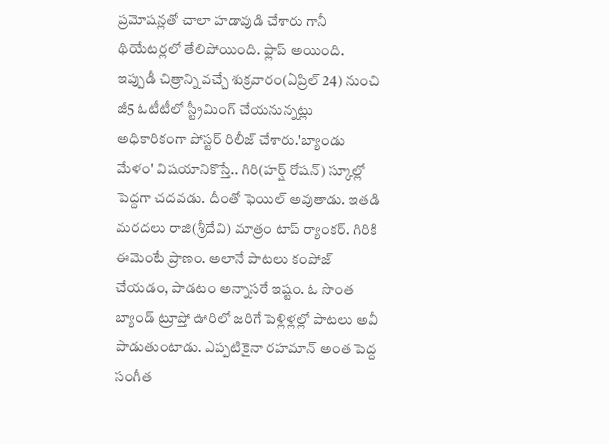ప్రమోషన్లతో చాలా హడావుడి చేశారు గానీ థియేటర్లలో తేలిపోయింది. ఫ్లాప్ అయింది. ఇప్పుడీ చిత్రాన్ని వచ్చే శుక్రవారం(ఏప్రిల్ 24) నుంచి జీ5 ఓటీటీలో స్ట్రీమింగ్ చేయనున్నట్లు అధికారికంగా పోస్టర్ రిలీజ్ చేశారు.'బ్యాండు మేళం' విషయానికొస్తే.. గిరి(హర్ష్ రోషన్) స్కూల్లో పెద్దగా చదవడు. దీంతో ఫెయిల్ అవుతాడు. ఇతడి మరదలు రాజి(శ్రీదేవి) మాత్రం టాప్ ర్యాంకర్. గిరికి ఈమెంటే ప్రాణం. అలానే పాటలు కంపోజ్ చేయడం, పాడటం అన్నాసరే ఇష్టం. ఓ సొంత బ్యాండ్ ట్రూప్తో ఊరిలో జరిగే పెళ్లిళ్లల్లో పాటలు అవీ పాడుతుంటాడు. ఎప్పటికైనా రహమాన్ అంత పెద్ద సంగీత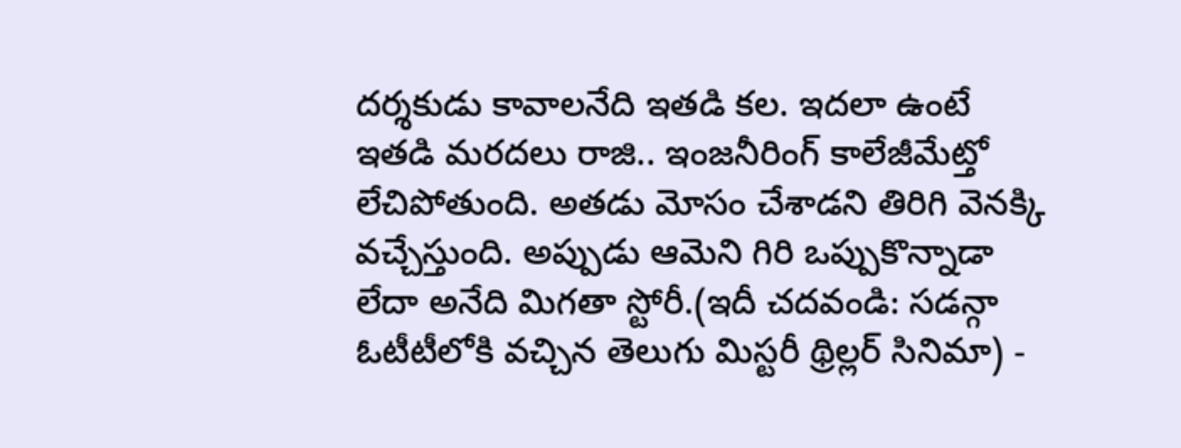దర్శకుడు కావాలనేది ఇతడి కల. ఇదలా ఉంటే ఇతడి మరదలు రాజి.. ఇంజనీరింగ్ కాలేజీమేట్తో లేచిపోతుంది. అతడు మోసం చేశాడని తిరిగి వెనక్కి వచ్చేస్తుంది. అప్పుడు ఆమెని గిరి ఒప్పుకొన్నాడా లేదా అనేది మిగతా స్టోరీ.(ఇదీ చదవండి: సడన్గా ఓటీటీలోకి వచ్చిన తెలుగు మిస్టరీ థ్రిల్లర్ సినిమా) -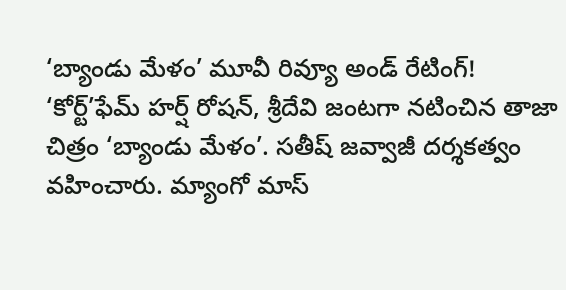‘బ్యాండు మేళం’ మూవీ రివ్యూ అండ్ రేటింగ్!
‘కోర్ట్’ఫేమ్ హర్ష్ రోషన్, శ్రీదేవి జంటగా నటించిన తాజా చిత్రం ‘బ్యాండు మేళం’. సతీష్ జవ్వాజీ దర్శకత్వం వహించారు. మ్యాంగో మాస్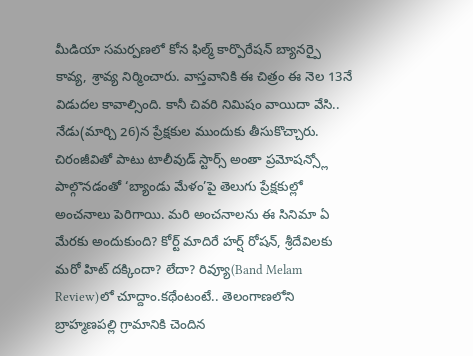మీడియా సమర్పణలో కోన ఫిల్మ్ కార్పొరేషన్ బ్యానర్పై కావ్య, శ్రావ్య నిర్మించారు. వాస్తవానికి ఈ చిత్రం ఈ నెల 13నే విడుదల కావాల్సింది. కానీ చివరి నిమిషం వాయిదా వేసి.. నేడు(మార్చి 26)న ప్రేక్షకుల ముందుకు తీసుకొచ్చారు. చిరంజీవితో పాటు టాలీవుడ్ స్టార్స్ అంతా ప్రమోషన్స్లో పాల్గొనడంతో ‘బ్యాండు మేళం’పై తెలుగు ప్రేక్షకుల్లో అంచనాలు పెరిగాయి. మరి అంచనాలను ఈ సినిమా ఏ మేరకు అందుకుంది? కోర్ట్ మాదిరే హర్ష్ రోషన్, శ్రీదేవిలకు మరో హిట్ దక్కిందా? లేదా? రివ్యూ(Band Melam Review)లో చూద్దాం.కథేంటంటే.. తెలంగాణలోని బ్రాహ్మణపల్లి గ్రామానికి చెందిన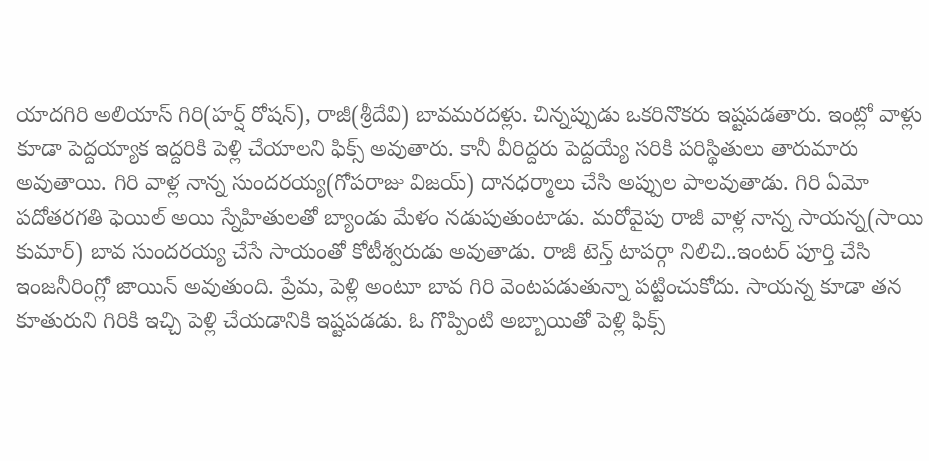యాదగిరి అలియాస్ గిరి(హర్ష్ రోషన్), రాజీ(శ్రీదేవి) బావమరదళ్లు. చిన్నప్పుడు ఒకరినొకరు ఇష్టపడతారు. ఇంట్లో వాళ్లు కూడా పెద్దయ్యాక ఇద్దరికి పెళ్లి చేయాలని ఫిక్స్ అవుతారు. కానీ వీరిద్దరు పెద్దయ్యే సరికి పరిస్థితులు తారుమారు అవుతాయి. గిరి వాళ్ల నాన్న సుందరయ్య(గోపరాజు విజయ్) దానధర్మాలు చేసి అప్పుల పాలవుతాడు. గిరి ఏమో పదోతరగతి ఫెయిల్ అయి స్నేహితులతో బ్యాండు మేళం నడుపుతుంటాడు. మరోవైపు రాజీ వాళ్ల నాన్న సాయన్న(సాయి కుమార్) బావ సుందరయ్య చేసే సాయంతో కోటీశ్వరుడు అవుతాడు. రాజీ టెన్త్ టాపర్గా నిలిచి..ఇంటర్ పూర్తి చేసి ఇంజనీరింగ్లో జాయిన్ అవుతుంది. ప్రేమ, పెళ్లి అంటూ బావ గిరి వెంటపడుతున్నా పట్టించుకోదు. సాయన్న కూడా తన కూతురుని గిరికి ఇచ్చి పెళ్లి చేయడానికి ఇష్టపడడు. ఓ గొప్పింటి అబ్బాయితో పెళ్లి ఫిక్స్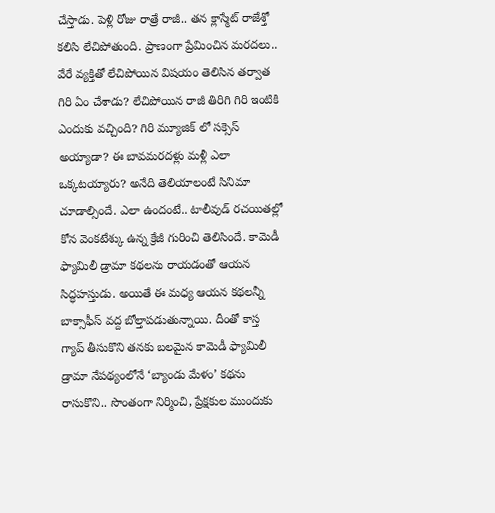చేస్తాడు. పెళ్లి రోజు రాత్రే రాజీ.. తన క్లాస్మేట్ రాజేశ్తో కలిసి లేచిపోతుంది. ప్రాణంగా ప్రేమించిన మరదలు.. వేరే వ్యక్తితో లేచిపోయిన విషయం తెలిసిన తర్వాత గిరి ఏం చేశాడు? లేచిపోయిన రాజీ తిరిగి గిరి ఇంటికి ఎందుకు వచ్చింది? గిరి మ్యూజిక్ లో సక్సెస్ అయ్యాడా? ఈ బావమరదళ్లు మళ్లీ ఎలా ఒక్కటయ్యారు? అనేది తెలియాలంటే సినిమా చూడాల్సిందే. ఎలా ఉందంటే.. టాలీవుడ్ రచయితల్లో కోన వెంకటేశ్కు ఉన్న క్రేజీ గురించి తెలిసిందే. కామెడీ ఫ్యామిలీ డ్రామా కథలను రాయడంతో ఆయన సిద్ధహస్తుడు. అయితే ఈ మధ్య ఆయన కథలన్నీ బాక్సాఫీస్ వద్ద బోల్తాపడుతున్నాయి. దీంతో కాస్త గ్యాప్ తీసుకొని తనకు బలమైన కామెడీ ఫ్యామిలీ డ్రామా నేపథ్యంలోనే ‘బ్యాండు మేళం’ కథను రాసుకొని.. సొంతంగా నిర్మించి, ప్రేక్షకుల ముందుకు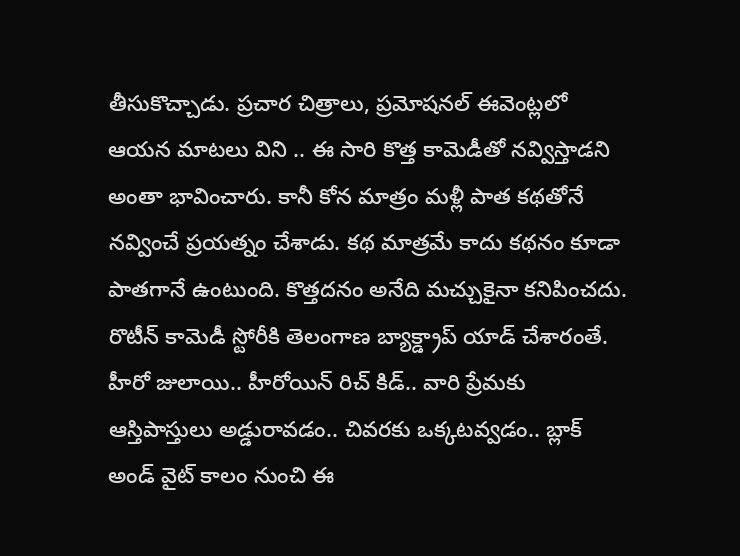తీసుకొచ్చాడు. ప్రచార చిత్రాలు, ప్రమోషనల్ ఈవెంట్లలో ఆయన మాటలు విని .. ఈ సారి కొత్త కామెడీతో నవ్విస్తాడని అంతా భావించారు. కానీ కోన మాత్రం మళ్లీ పాత కథతోనే నవ్వించే ప్రయత్నం చేశాడు. కథ మాత్రమే కాదు కథనం కూడా పాతగానే ఉంటుంది. కొత్తదనం అనేది మచ్చుకైనా కనిపించదు. రొటీన్ కామెడీ స్టోరీకి తెలంగాణ బ్యాక్డ్రాప్ యాడ్ చేశారంతే. హీరో జులాయి.. హీరోయిన్ రిచ్ కిడ్.. వారి ప్రేమకు ఆస్తిపాస్తులు అడ్డురావడం.. చివరకు ఒక్కటవ్వడం.. బ్లాక్ అండ్ వైట్ కాలం నుంచి ఈ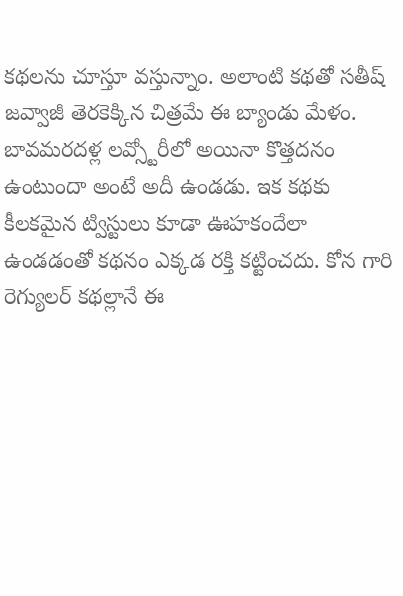కథలను చూస్తూ వస్తున్నాం. అలాంటి కథతో సతీష్ జవ్వాజీ తెరకెక్కిన చిత్రమే ఈ బ్యాండు మేళం. బావమరదళ్ల లవ్స్టోరీలో అయినా కొత్తదనం ఉంటుందా అంటే అదీ ఉండడు. ఇక కథకు కీలకమైన ట్విస్టులు కూడా ఊహకందేలా ఉండడంతో కథనం ఎక్కడ రక్తి కట్టించదు. కోన గారి రెగ్యులర్ కథల్లానే ఈ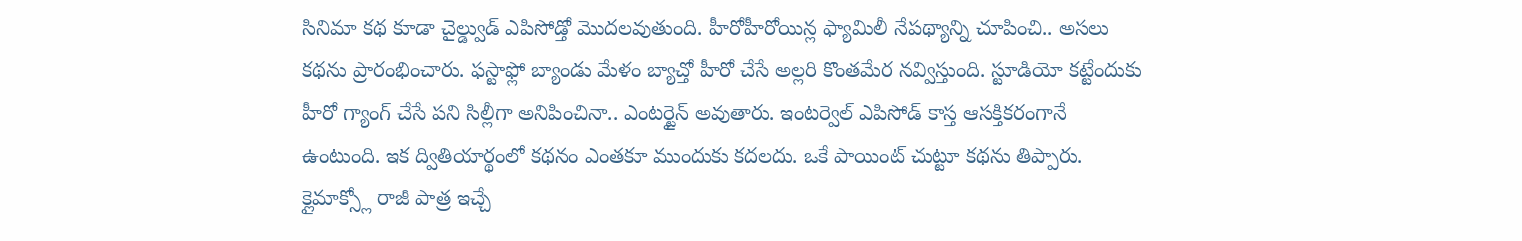సినిమా కథ కూడా చైల్డ్వుడ్ ఎపిసోడ్తో మొదలవుతుంది. హీరోహీరోయిన్ల ఫ్యామిలీ నేపథ్యాన్ని చూపించి.. అసలు కథను ప్రారంభించారు. ఫస్టాఫ్లో బ్యాండు మేళం బ్యాచ్తో హీరో చేసే అల్లరి కొంతమేర నవ్విస్తుంది. స్టూడియో కట్టేందుకు హీరో గ్యాంగ్ చేసే పని సిల్లీగా అనిపించినా.. ఎంటర్టైన్ అవుతారు. ఇంటర్వెల్ ఎపిసోడ్ కాస్త ఆసక్తికరంగానే ఉంటుంది. ఇక ద్వితియార్థంలో కథనం ఎంతకూ ముందుకు కదలదు. ఒకే పాయింట్ చుట్టూ కథను తిప్పారు. క్లైమాక్స్లో రాజీ పాత్ర ఇచ్చే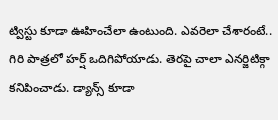ట్విస్టు కూడా ఊహించేలా ఉంటుంది. ఎవరెలా చేశారంటే.. గిరి పాత్రలో హర్ష్ ఒదిగిపోయాడు. తెరపై చాలా ఎనర్జిటిక్గా కనిపించాడు. డ్యాన్స్ కూడా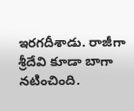ఇరగదీశాడు. రాజీగా శ్రీదేవి కూడా బాగా నటించింది.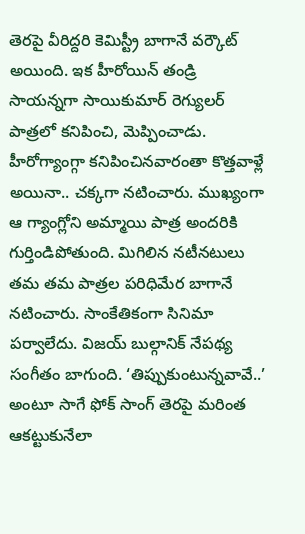తెరపై వీరిద్దరి కెమిస్ట్రీ బాగానే వర్కౌట్ అయింది. ఇక హీరోయిన్ తండ్రి సాయన్నగా సాయికుమార్ రెగ్యులర్ పాత్రలో కనిపించి, మెప్పించాడు. హీరోగ్యాంగ్గా కనిపించినవారంతా కొత్తవాళ్లే అయినా.. చక్కగా నటించారు. ముఖ్యంగా ఆ గ్యాంగ్లోని అమ్మాయి పాత్ర అందరికి గుర్తిండిపోతుంది. మిగిలిన నటీనటులు తమ తమ పాత్రల పరిధిమేర బాగానే నటించారు. సాంకేతికంగా సినిమా పర్వాలేదు. విజయ్ బుల్గానిక్ నేపథ్య సంగీతం బాగుంది. ‘తిప్పుకుంటున్నవావే..’ అంటూ సాగే ఫోక్ సాంగ్ తెరపై మరింత ఆకట్టుకునేలా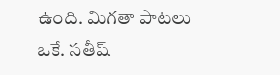ఉంది. మిగతా పాటలు ఒకే. సతీష్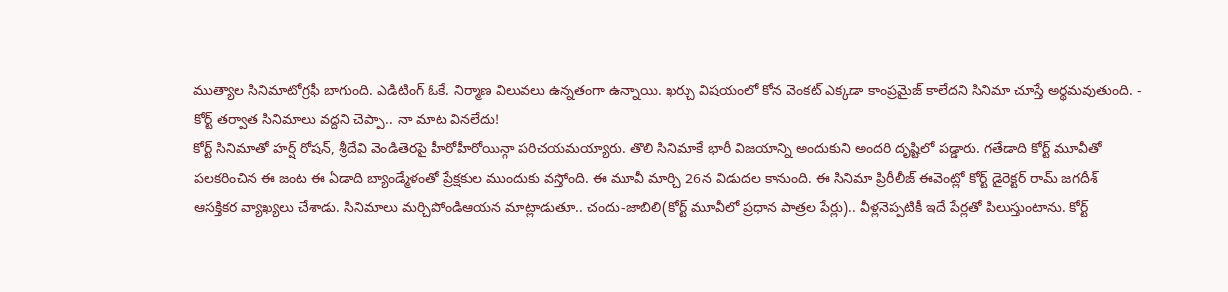ముత్యాల సినిమాటోగ్రఫీ బాగుంది. ఎడిటింగ్ ఓకే. నిర్మాణ విలువలు ఉన్నతంగా ఉన్నాయి. ఖర్చు విషయంలో కోన వెంకట్ ఎక్కడా కాంప్రమైజ్ కాలేదని సినిమా చూస్తే అర్థమవుతుంది. -
కోర్ట్ తర్వాత సినిమాలు వద్దని చెప్పా.. నా మాట వినలేదు!
కోర్ట్ సినిమాతో హర్ష్ రోషన్, శ్రీదేవి వెండితెరపై హీరోహీరోయిన్గా పరిచయమయ్యారు. తొలి సినిమాకే భారీ విజయాన్ని అందుకుని అందరి దృష్టిలో పడ్డారు. గతేడాది కోర్ట్ మూవీతో పలకరించిన ఈ జంట ఈ ఏడాది బ్యాండ్మేళంతో ప్రేక్షకుల ముందుకు వస్తోంది. ఈ మూవీ మార్చి 26న విడుదల కానుంది. ఈ సినిమా ప్రిరీలీజ్ ఈవెంట్లో కోర్ట్ డైరెక్టర్ రామ్ జగదీశ్ ఆసక్తికర వ్యాఖ్యలు చేశాడు. సినిమాలు మర్చిపోండిఆయన మాట్లాడుతూ.. చందు-జాబిలి(కోర్ట్ మూవీలో ప్రధాన పాత్రల పేర్లు).. వీళ్లనెప్పటికీ ఇదే పేర్లతో పిలుస్తుంటాను. కోర్ట్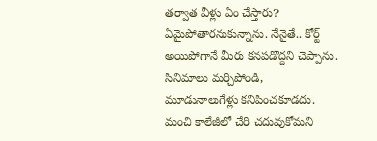తర్వాత వీళ్లు ఏం చేస్తారు? ఏమైపోతారనుకున్నాను. నేనైతే.. కోర్ట్ అయిపోగానే మీరు కనపడొద్దని చెప్పాను. సినిమాలు మర్చిపోండి, మూడునాలుగేళ్లు కనిపించకూడదు. మంచి కాలేజీలో చేరి చదువుకోమని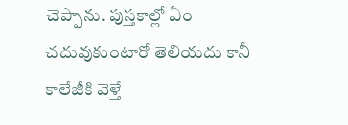చెప్పాను. పుస్తకాల్లో ఏం చదువుకుంటారో తెలియదు కానీ కాలేజీకి వెళ్తే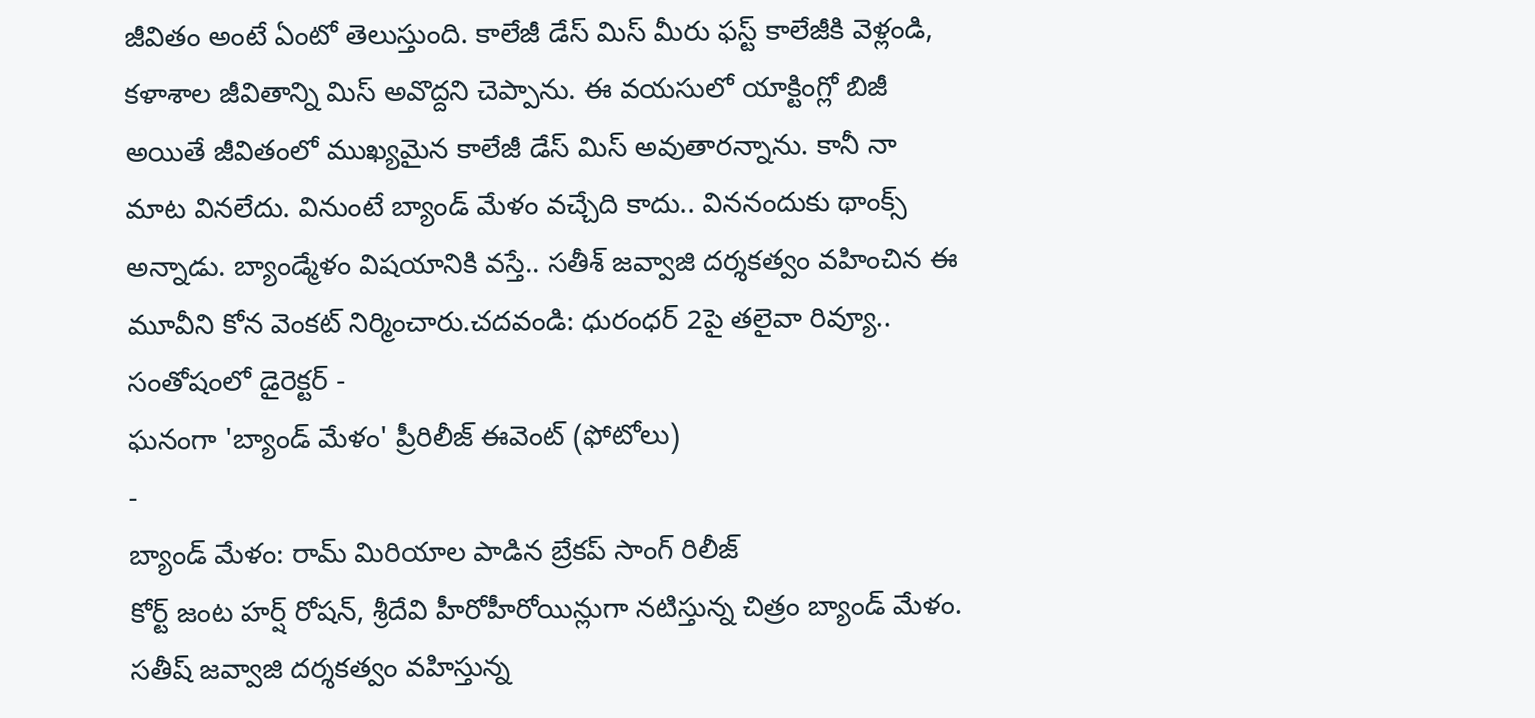జీవితం అంటే ఏంటో తెలుస్తుంది. కాలేజీ డేస్ మిస్ మీరు ఫస్ట్ కాలేజీకి వెళ్లండి, కళాశాల జీవితాన్ని మిస్ అవొద్దని చెప్పాను. ఈ వయసులో యాక్టింగ్లో బిజీ అయితే జీవితంలో ముఖ్యమైన కాలేజీ డేస్ మిస్ అవుతారన్నాను. కానీ నా మాట వినలేదు. వినుంటే బ్యాండ్ మేళం వచ్చేది కాదు.. విననందుకు థాంక్స్ అన్నాడు. బ్యాండ్మేళం విషయానికి వస్తే.. సతీశ్ జవ్వాజి దర్శకత్వం వహించిన ఈ మూవీని కోన వెంకట్ నిర్మించారు.చదవండి: ధురంధర్ 2పై తలైవా రివ్యూ.. సంతోషంలో డైరెక్టర్ -
ఘనంగా 'బ్యాండ్ మేళం' ప్రీరిలీజ్ ఈవెంట్ (ఫోటోలు)
-
బ్యాండ్ మేళం: రామ్ మిరియాల పాడిన బ్రేకప్ సాంగ్ రిలీజ్
కోర్ట్ జంట హర్ష్ రోషన్, శ్రీదేవి హీరోహీరోయిన్లుగా నటిస్తున్న చిత్రం బ్యాండ్ మేళం. సతీష్ జవ్వాజి దర్శకత్వం వహిస్తున్న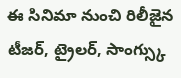ఈ సినిమా నుంచి రిలీజైన టీజర్, ట్రైలర్, సాంగ్స్కు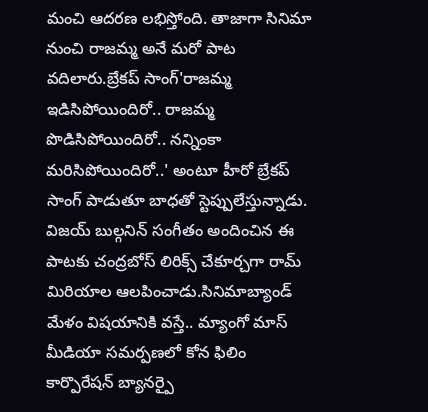మంచి ఆదరణ లభిస్తోంది. తాజాగా సినిమా నుంచి రాజమ్మ అనే మరో పాట వదిలారు.బ్రేకప్ సాంగ్'రాజమ్మ ఇడిసిపోయిందిరో.. రాజమ్మ పొడిసిపోయిందిరో.. నన్నింకా మరిసిపోయిందిరో..' అంటూ హీరో బ్రేకప్ సాంగ్ పాడుతూ బాధతో స్టెప్పులేస్తున్నాడు. విజయ్ బుల్గనిన్ సంగీతం అందించిన ఈ పాటకు చంద్రబోస్ లిరిక్స్ చేకూర్చగా రామ్ మిరియాల ఆలపించాడు.సినిమాబ్యాండ్ మేళం విషయానికి వస్తే.. మ్యాంగో మాస్ మీడియా సమర్పణలో కోన ఫిలిం కార్పొరేషన్ బ్యానర్పై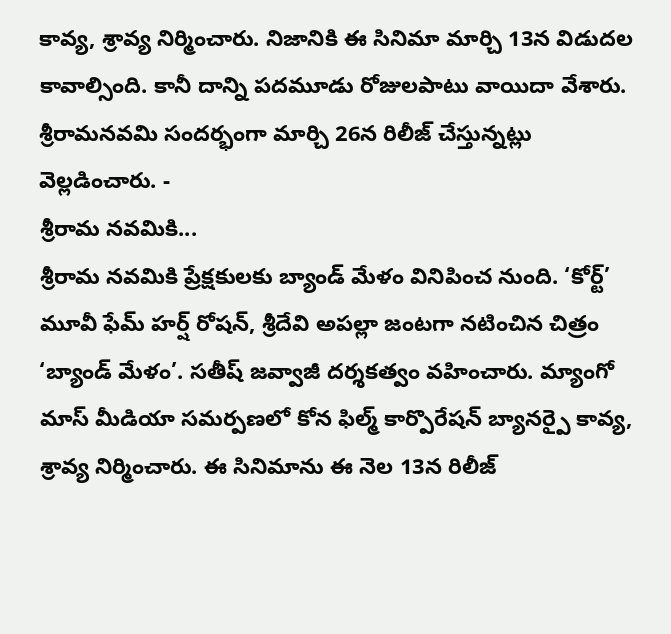కావ్య, శ్రావ్య నిర్మించారు. నిజానికి ఈ సినిమా మార్చి 13న విడుదల కావాల్సింది. కానీ దాన్ని పదమూడు రోజులపాటు వాయిదా వేశారు. శ్రీరామనవమి సందర్భంగా మార్చి 26న రిలీజ్ చేస్తున్నట్లు వెల్లడించారు. -
శ్రీరామ నవమికి...
శ్రీరామ నవమికి ప్రేక్షకులకు బ్యాండ్ మేళం వినిపించ నుంది. ‘కోర్ట్’ మూవీ ఫేమ్ హర్ష్ రోషన్, శ్రీదేవి అపల్లా జంటగా నటించిన చిత్రం ‘బ్యాండ్ మేళం’. సతీష్ జవ్వాజీ దర్శకత్వం వహించారు. మ్యాంగో మాస్ మీడియా సమర్పణలో కోన ఫిల్మ్ కార్పొరేషన్ బ్యానర్పై కావ్య, శ్రావ్య నిర్మించారు. ఈ సినిమాను ఈ నెల 13న రిలీజ్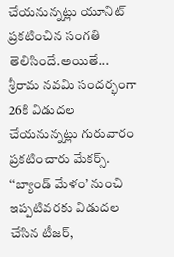చేయనున్నట్లు యూనిట్ ప్రకటించిన సంగతి తెలిసిందే.అయితే... శ్రీరామ నవమి సందర్భంగా 26కి విడుదల చేయనున్నట్లు గురువారం ప్రకటించారు మేకర్స్. ‘‘బ్యాండ్ మేళం’ నుంచి ఇప్పటివరకు విడుదల చేసిన టీజర్,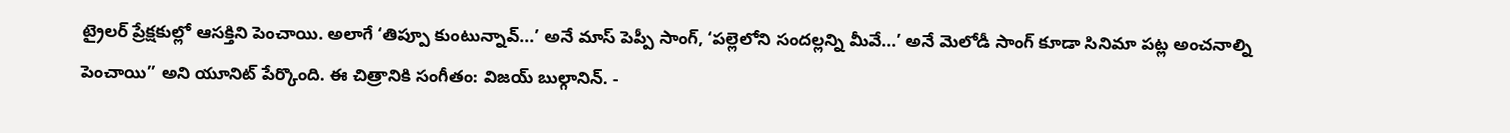ట్రైలర్ ప్రేక్షకుల్లో ఆసక్తిని పెంచాయి. అలాగే ‘తిప్పూ కుంటున్నావ్...’ అనే మాస్ పెప్పీ సాంగ్, ‘పల్లెలోని సందల్లన్ని మీవే...’ అనే మెలోడీ సాంగ్ కూడా సినిమా పట్ల అంచనాల్ని పెంచాయి’’ అని యూనిట్ పేర్కొంది. ఈ చిత్రానికి సంగీతం: విజయ్ బుల్గానిన్. -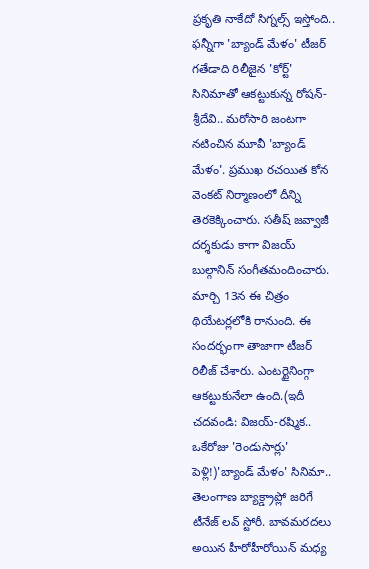ప్రకృతి నాకేదో సిగ్నల్స్ ఇస్తోంది.. ఫన్నీగా 'బ్యాండ్ మేళం' టీజర్
గతేడాది రిలీజైన 'కోర్ట్' సినిమాతో ఆకట్టుకున్న రోషన్-శ్రీదేవి.. మరోసారి జంటగా నటించిన మూవీ 'బ్యాండ్ మేళం'. ప్రముఖ రచయిత కోన వెంకట్ నిర్మాణంలో దీన్ని తెరకెక్కించారు. సతీష్ జవ్వాజీ దర్శకుడు కాగా విజయ్ బుల్గానిన్ సంగీతమందించారు. మార్చి 13న ఈ చిత్రం థియేటర్లలోకి రానుంది. ఈ సందర్భంగా తాజాగా టీజర్ రిలీజ్ చేశారు. ఎంటర్టైనింగ్గా ఆకట్టుకునేలా ఉంది.(ఇదీ చదవండి: విజయ్-రష్మిక.. ఒకేరోజు 'రెండుసార్లు' పెళ్లి!)'బ్యాండ్ మేళం' సినిమా.. తెలంగాణ బ్యాక్డ్రాప్లో జరిగే టీనేజ్ లవ్ స్టోరీ. బావమరదలు అయిన హీరోహీరోయిన్ మధ్య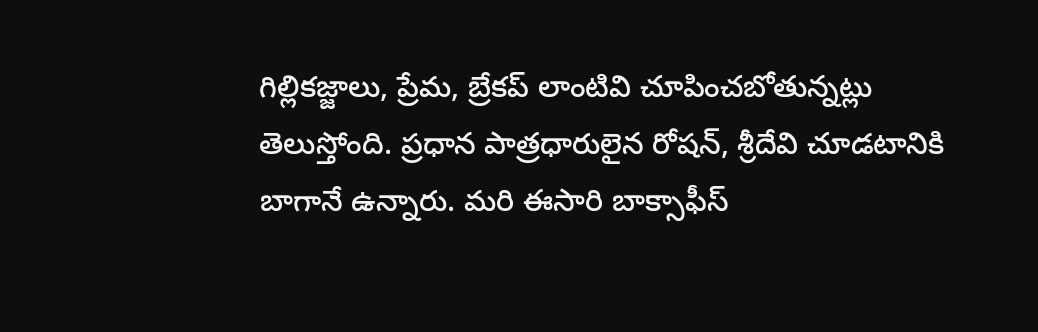గిల్లికజ్జాలు, ప్రేమ, బ్రేకప్ లాంటివి చూపించబోతున్నట్లు తెలుస్తోంది. ప్రధాన పాత్రధారులైన రోషన్, శ్రీదేవి చూడటానికి బాగానే ఉన్నారు. మరి ఈసారి బాక్సాఫీస్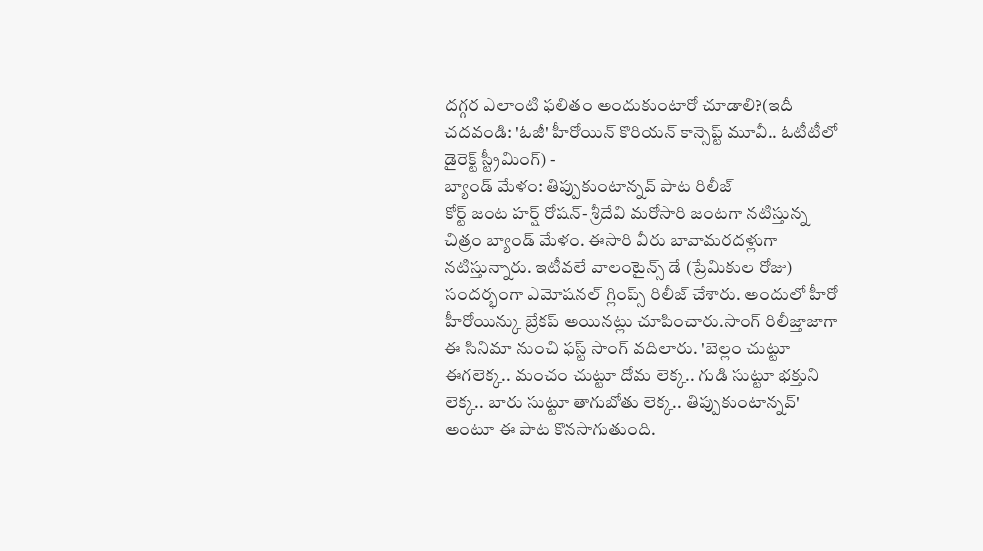దగ్గర ఎలాంటి ఫలితం అందుకుంటారో చూడాలి?(ఇదీ చదవండి: 'ఓజీ' హీరోయిన్ కొరియన్ కాన్సెప్ట్ మూవీ.. ఓటీటీలో డైరెక్ట్ స్ట్రీమింగ్) -
బ్యాండ్ మేళం: తిప్పుకుంటాన్నవ్ పాట రిలీజ్
కోర్ట్ జంట హర్ష్ రోషన్- శ్రీదేవి మరోసారి జంటగా నటిస్తున్న చిత్రం బ్యాండ్ మేళం. ఈసారి వీరు బావామరదళ్లుగా నటిస్తున్నారు. ఇటీవలే వాలంటైన్స్ డే (ప్రేమికుల రోజు) సందర్భంగా ఎమోషనల్ గ్లింప్స్ రిలీజ్ చేశారు. అందులో హీరో హీరోయిన్కు బ్రేకప్ అయినట్లు చూపించారు.సాంగ్ రిలీజ్తాజాగా ఈ సినిమా నుంచి ఫస్ట్ సాంగ్ వదిలారు. 'బెల్లం చుట్టూ ఈగలెక్క.. మంచం చుట్టూ దోమ లెక్క.. గుడి సుట్టూ భక్తుని లెక్క.. బారు సుట్టూ తాగుబోతు లెక్క.. తిప్పుకుంటాన్నవ్' అంటూ ఈ పాట కొనసాగుతుంది.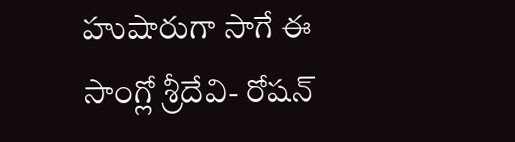హుషారుగా సాగే ఈ సాంగ్లో శ్రీదేవి- రోషన్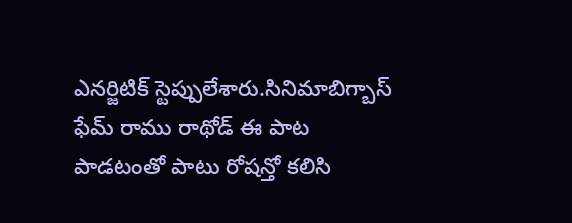ఎనర్జిటిక్ స్టెప్పులేశారు.సినిమాబిగ్బాస్ ఫేమ్ రాము రాథోడ్ ఈ పాట పాడటంతో పాటు రోషన్తో కలిసి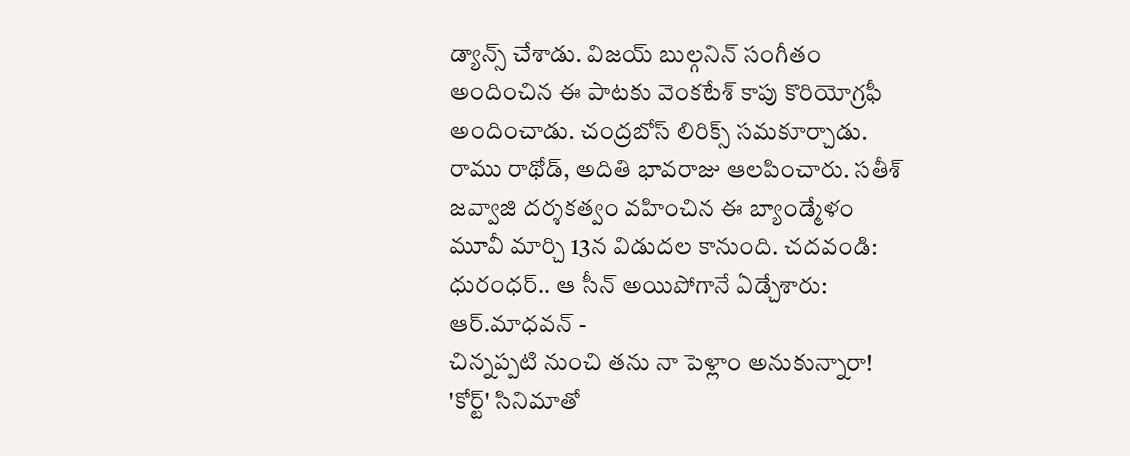డ్యాన్స్ చేశాడు. విజయ్ బుల్గనిన్ సంగీతం అందించిన ఈ పాటకు వెంకటేశ్ కాపు కొరియోగ్రఫీ అందించాడు. చంద్రబోస్ లిరిక్స్ సమకూర్చాడు. రాము రాథోడ్, అదితి భావరాజు ఆలపించారు. సతీశ్ జవ్వాజి దర్శకత్వం వహించిన ఈ బ్యాండ్మేళం మూవీ మార్చి 13న విడుదల కానుంది. చదవండి: ధురంధర్.. ఆ సీన్ అయిపోగానే ఏడ్చేశారు: ఆర్.మాధవన్ -
చిన్నప్పటి నుంచి తను నా పెళ్లాం అనుకున్నారా!
'కోర్ట్' సినిమాతో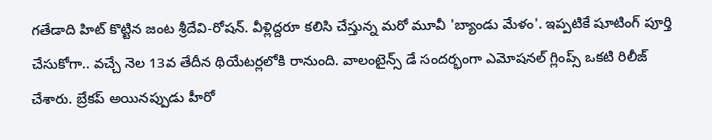గతేడాది హిట్ కొట్టిన జంట శ్రీదేవి-రోషన్. వీళ్లిద్దరూ కలిసి చేస్తున్న మరో మూవీ 'బ్యాండు మేళం'. ఇప్పటికే షూటింగ్ పూర్తి చేసుకోగా.. వచ్చే నెల 13వ తేదీన థియేటర్లలోకి రానుంది. వాలంటైన్స్ డే సందర్భంగా ఎమోషనల్ గ్లింప్స్ ఒకటి రిలీజ్ చేశారు. బ్రేకప్ అయినప్పుడు హీరో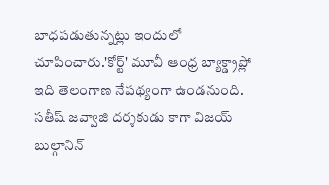బాధపడుతున్నట్లు ఇందులో చూపించారు.'కోర్ట్' మూవీ ఆంధ్ర బ్యాక్డ్రాప్లో ఇది తెలంగాణ నేపథ్యంగా ఉండనుంది. సతీష్ జవ్వాజి దర్శకుడు కాగా విజయ్ బుల్గానిన్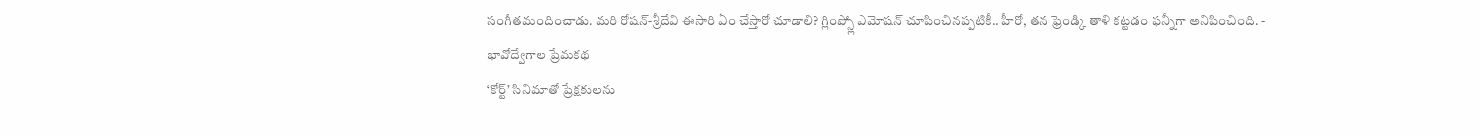సంగీతమందించాడు. మరి రోషన్-శ్రీదేవి ఈసారి ఏం చేస్తారో చూడాలి? గ్లింప్స్లో ఎమోషన్ చూపించినప్పటికీ.. హీరో, తన ఫ్రెండ్కి తాళి కట్టడం ఫన్నీగా అనిపించింది. -
భావోద్వేగాల ప్రేమకథ
‘కోర్ట్’ సినిమాతో ప్రేక్షకులను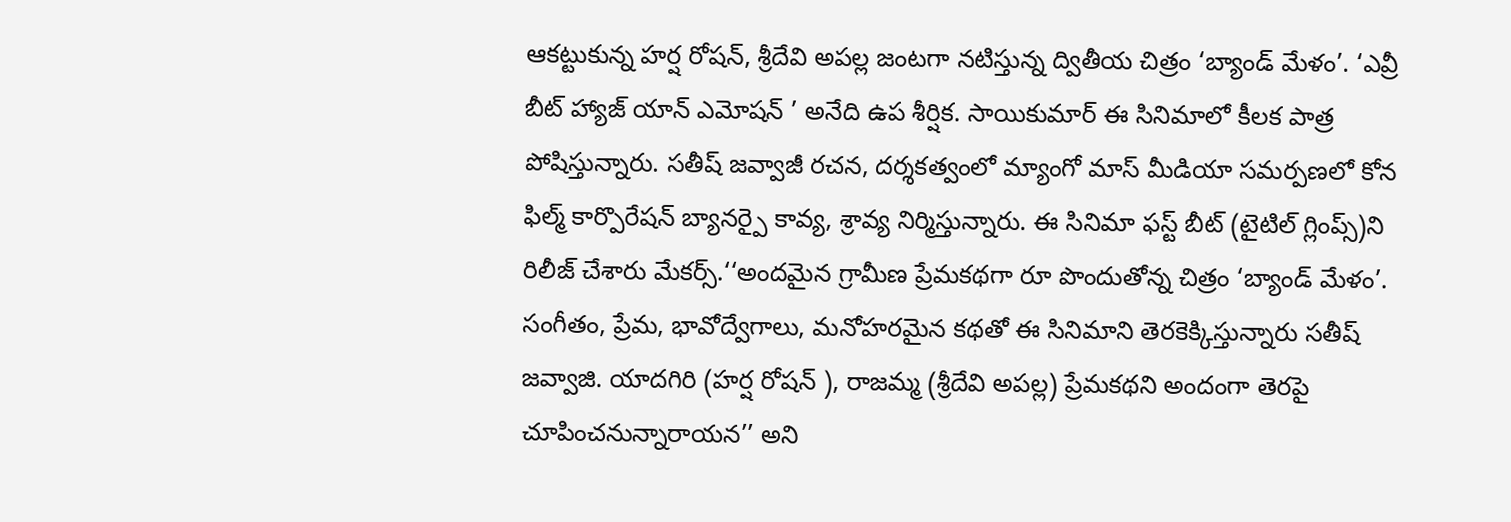ఆకట్టుకున్న హర్ష రోషన్, శ్రీదేవి అపల్ల జంటగా నటిస్తున్న ద్వితీయ చిత్రం ‘బ్యాండ్ మేళం’. ‘ఎవ్రీ బీట్ హ్యాజ్ యాన్ ఎమోషన్ ’ అనేది ఉప శీర్షిక. సాయికుమార్ ఈ సినిమాలో కీలక పాత్ర పోషిస్తున్నారు. సతీష్ జవ్వాజీ రచన, దర్శకత్వంలో మ్యాంగో మాస్ మీడియా సమర్పణలో కోన ఫిల్మ్ కార్పొరేషన్ బ్యానర్పై కావ్య, శ్రావ్య నిర్మిస్తున్నారు. ఈ సినిమా ఫస్ట్ బీట్ (టైటిల్ గ్లింప్స్)ని రిలీజ్ చేశారు మేకర్స్.‘‘అందమైన గ్రామీణ ప్రేమకథగా రూ పొందుతోన్న చిత్రం ‘బ్యాండ్ మేళం’. సంగీతం, ప్రేమ, భావోద్వేగాలు, మనోహరమైన కథతో ఈ సినిమాని తెరకెక్కిస్తున్నారు సతీష్ జవ్వాజి. యాదగిరి (హర్ష రోషన్ ), రాజమ్మ (శ్రీదేవి అపల్ల) ప్రేమకథని అందంగా తెరపై చూపించనున్నారాయన’’ అని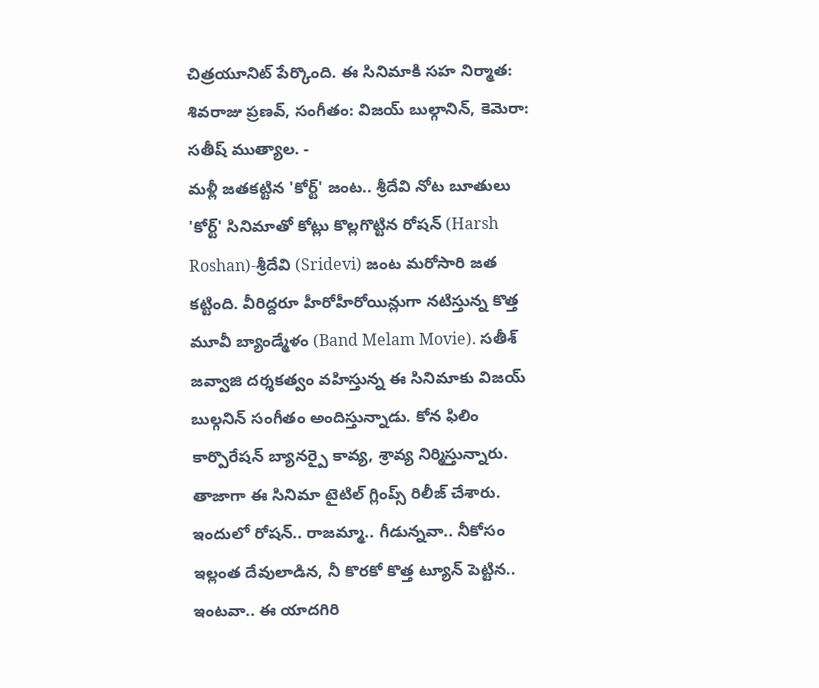చిత్రయూనిట్ పేర్కొంది. ఈ సినిమాకి సహ నిర్మాత: శివరాజు ప్రణవ్, సంగీతం: విజయ్ బుల్గానిన్, కెమెరా: సతీష్ ముత్యాల. -
మళ్లీ జతకట్టిన 'కోర్ట్' జంట.. శ్రీదేవి నోట బూతులు
'కోర్ట్' సినిమాతో కోట్లు కొల్లగొట్టిన రోషన్ (Harsh Roshan)-శ్రీదేవి (Sridevi) జంట మరోసారి జత కట్టింది. వీరిద్దరూ హీరోహీరోయిన్లుగా నటిస్తున్న కొత్త మూవీ బ్యాండ్మేళం (Band Melam Movie). సతీశ్ జవ్వాజి దర్శకత్వం వహిస్తున్న ఈ సినిమాకు విజయ్ బుల్గనిన్ సంగీతం అందిస్తున్నాడు. కోన ఫిలిం కార్పొరేషన్ బ్యానర్పై కావ్య, శ్రావ్య నిర్మిస్తున్నారు. తాజాగా ఈ సినిమా టైటిల్ గ్లింప్స్ రిలీజ్ చేశారు. ఇందులో రోషన్.. రాజమ్మా.. గీడున్నవా.. నీకోసం ఇల్లంత దేవులాడిన, నీ కొరకో కొత్త ట్యూన్ పెట్టిన.. ఇంటవా.. ఈ యాదగిరి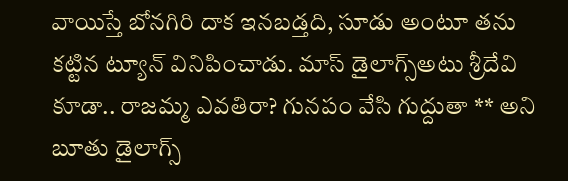వాయిస్తే బోనగిరి దాక ఇనబడ్తది, సూడు అంటూ తను కట్టిన ట్యూన్ వినిపించాడు. మాస్ డైలాగ్స్అటు శ్రీదేవి కూడా.. రాజమ్మ ఎవతిరా? గునపం వేసి గుద్దుతా ** అని బూతు డైలాగ్స్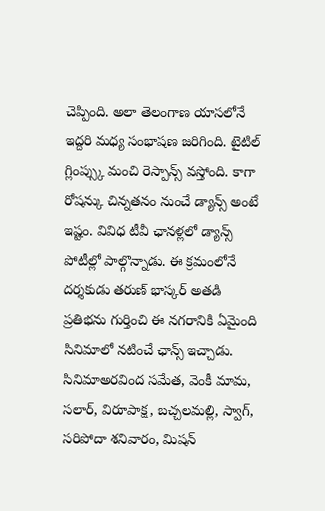చెప్పింది. అలా తెలంగాణ యాసలోనే ఇద్దరి మధ్య సంభాషణ జరిగింది. టైటిల్ గ్లింప్స్కు మంచి రెస్పాన్స్ వస్తోంది. కాగా రోషన్కు చిన్నతనం నుంచే డ్యాన్స్ అంటే ఇష్టం. వివిధ టీవీ ఛానళ్లలో డ్యాన్స్ పోటీల్లో పాల్గొన్నాడు. ఈ క్రమంలోనే దర్శకుడు తరుణ్ భాస్కర్ అతడి ప్రతిభను గుర్తించి ఈ నగరానికి ఏమైంది సినిమాలో నటించే ఛాన్స్ ఇచ్చాడు. సినిమాఅరవింద సమేత, వెంకీ మామ, సలార్, విరూపాక్ష, బచ్చలమల్లి, స్వాగ్, సరిపోదా శనివారం, మిషన్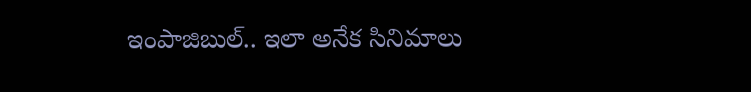ఇంపాజిబుల్.. ఇలా అనేక సినిమాలు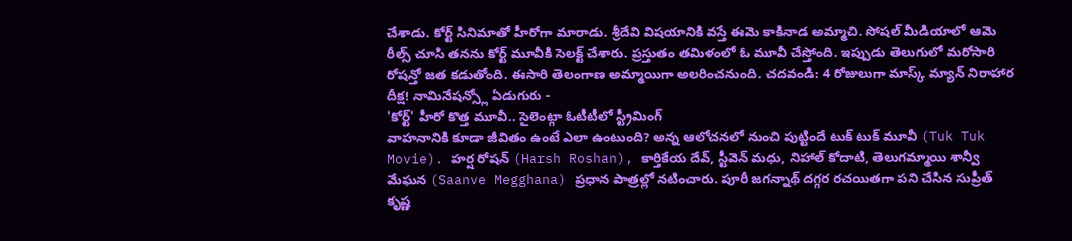చేశాడు. కోర్ట్ సినిమాతో హీరోగా మారాడు. శ్రీదేవి విషయానికి వస్తే ఈమె కాకినాడ అమ్మాచి. సోషల్ మీడియాలో ఆమె రీల్స్ చూసి తనను కోర్ట్ మూవీకి సెలక్ట్ చేశారు. ప్రస్తుతం తమిళంలో ఓ మూవీ చేస్తోంది. ఇప్పుడు తెలుగులో మరోసారి రోషన్తో జత కడుతోంది. ఈసారి తెలంగాణ అమ్మాయిగా అలరించనుంది. చదవండి: 4 రోజులుగా మాస్క్ మ్యాన్ నిరాహార దీక్ష! నామినేషన్స్లో ఏడుగురు -
'కోర్ట్' హీరో కొత్త మూవీ.. సైలెంట్గా ఓటీటీలో స్ట్రీమింగ్
వాహనానికి కూడా జీవితం ఉంటే ఎలా ఉంటుంది? అన్న ఆలోచనలో నుంచి పుట్టిందే టుక్ టుక్ మూవీ (Tuk Tuk Movie). హర్ష రోషన్ (Harsh Roshan), కార్తికేయ దేవ్, స్టీవెన్ మధు, నిహాల్ కోదాటి, తెలుగమ్మాయి శాన్వీ మేఘన (Saanve Megghana) ప్రధాన పాత్రల్లో నటించారు. పూరీ జగన్నాథ్ దగ్గర రచయితగా పని చేసిన సుప్రీత్ కృష్ణ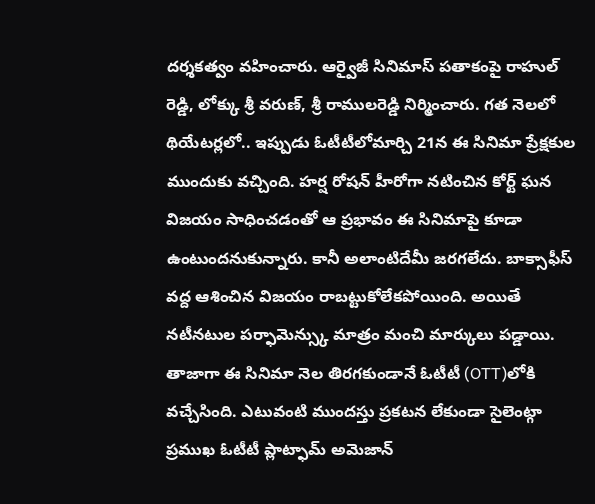దర్శకత్వం వహించారు. ఆర్వైజీ సినిమాస్ పతాకంపై రాహుల్ రెడ్డి, లోక్కు శ్రీ వరుణ్, శ్రీ రాములరెడ్డి నిర్మించారు. గత నెలలో థియేటర్లలో.. ఇప్పుడు ఓటీటీలోమార్చి 21న ఈ సినిమా ప్రేక్షకుల ముందుకు వచ్చింది. హర్ష రోషన్ హీరోగా నటించిన కోర్ట్ ఘన విజయం సాధించడంతో ఆ ప్రభావం ఈ సినిమాపై కూడా ఉంటుందనుకున్నారు. కానీ అలాంటిదేమీ జరగలేదు. బాక్సాఫీస్ వద్ద ఆశించిన విజయం రాబట్టుకోలేకపోయింది. అయితే నటీనటుల పర్ఫామెన్స్కు మాత్రం మంచి మార్కులు పడ్డాయి. తాజాగా ఈ సినిమా నెల తిరగకుండానే ఓటీటీ (OTT)లోకి వచ్చేసింది. ఎటువంటి ముందస్తు ప్రకటన లేకుండా సైలెంట్గా ప్రముఖ ఓటీటీ ప్లాట్ఫామ్ అమెజాన్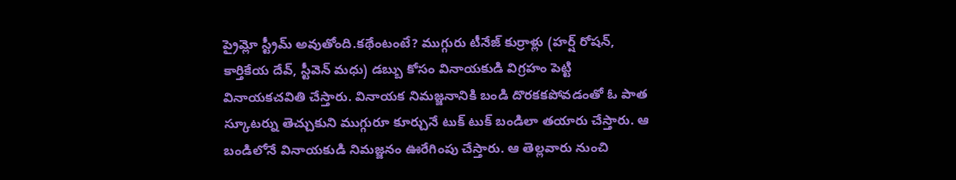ప్రైమ్లో స్ట్రీమ్ అవుతోంది.కథేంటంటే? ముగ్గురు టీనేజ్ కుర్రాళ్లు (హర్ష్ రోషన్, కార్తికేయ దేవ్, స్టీవెన్ మధు) డబ్బు కోసం వినాయకుడి విగ్రహం పెట్టి వినాయకచవితి చేస్తారు. వినాయక నిమజ్జనానికి బండి దొరకకపోవడంతో ఓ పాత స్కూటర్ను తెచ్చుకుని ముగ్గురూ కూర్చునే టుక్ టుక్ బండిలా తయారు చేస్తారు. ఆ బండిలోనే వినాయకుడి నిమజ్జనం ఊరేగింపు చేస్తారు. ఆ తెల్లవారు నుంచి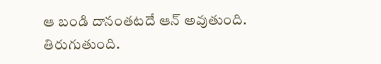ఆ బండి దానంతటదే ఆన్ అవుతుంది. తిరుగుతుంది.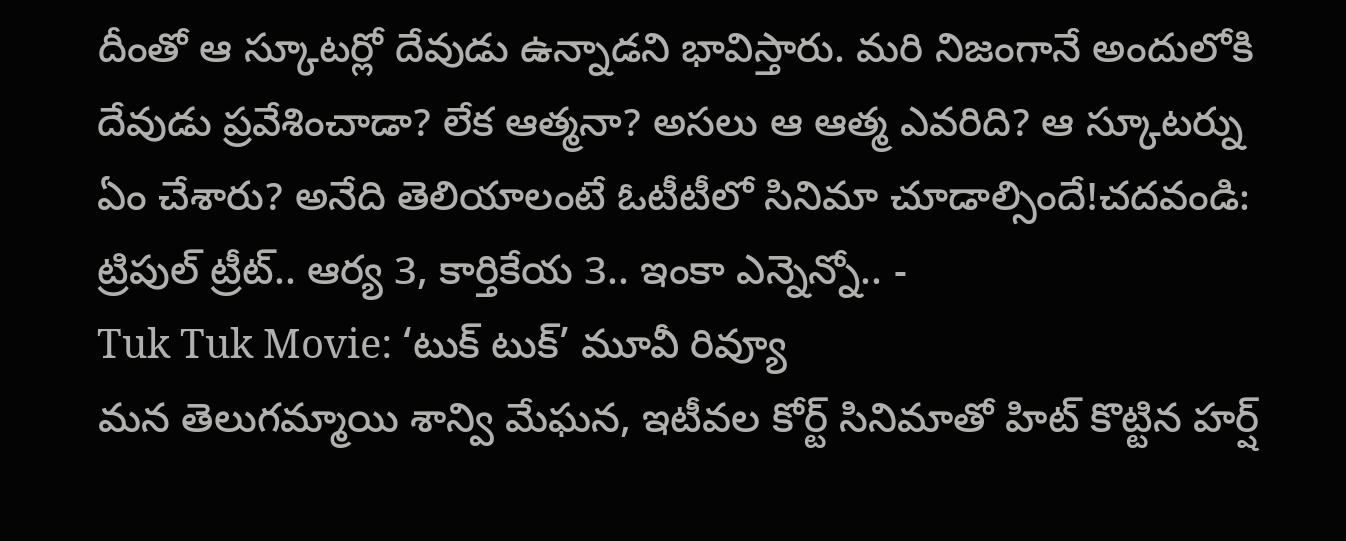దీంతో ఆ స్కూటర్లో దేవుడు ఉన్నాడని భావిస్తారు. మరి నిజంగానే అందులోకి దేవుడు ప్రవేశించాడా? లేక ఆత్మనా? అసలు ఆ ఆత్మ ఎవరిది? ఆ స్కూటర్ను ఏం చేశారు? అనేది తెలియాలంటే ఓటీటీలో సినిమా చూడాల్సిందే!చదవండి: ట్రిపుల్ ట్రీట్.. ఆర్య 3, కార్తికేయ 3.. ఇంకా ఎన్నెన్నో.. -
Tuk Tuk Movie: ‘టుక్ టుక్’ మూవీ రివ్యూ
మన తెలుగమ్మాయి శాన్వి మేఘన, ఇటీవల కోర్ట్ సినిమాతో హిట్ కొట్టిన హర్ష్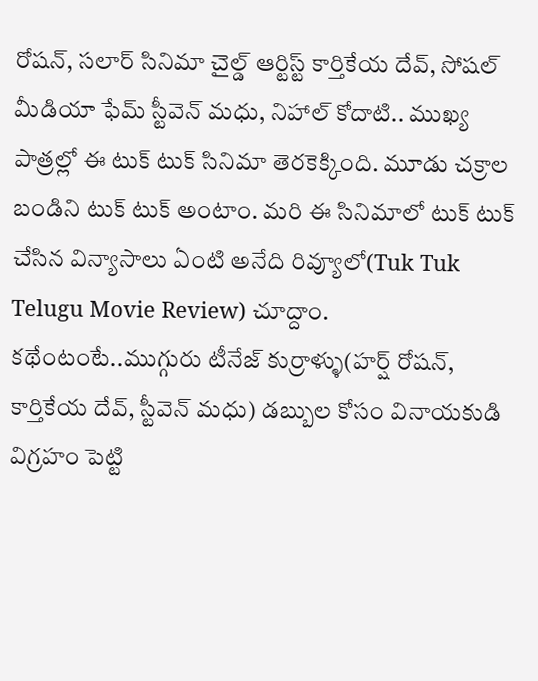రోషన్, సలార్ సినిమా చైల్డ్ ఆర్టిస్ట్ కార్తికేయ దేవ్, సోషల్ మీడియా ఫేమ్ స్టీవెన్ మధు, నిహాల్ కోదాటి.. ముఖ్య పాత్రల్లో ఈ టుక్ టుక్ సినిమా తెరకెక్కింది. మూడు చక్రాల బండిని టుక్ టుక్ అంటాం. మరి ఈ సినిమాలో టుక్ టుక్ చేసిన విన్యాసాలు ఏంటి అనేది రివ్యూలో(Tuk Tuk Telugu Movie Review) చూద్దాం. కథేంటంటే..ముగ్గురు టీనేజ్ కుర్రాళ్ళు(హర్ష్ రోషన్, కార్తికేయ దేవ్, స్టీవెన్ మధు) డబ్బుల కోసం వినాయకుడి విగ్రహం పెట్టి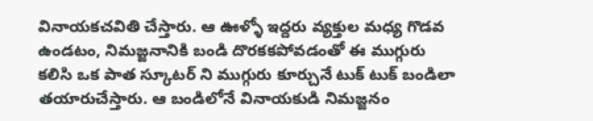వినాయకచవితి చేస్తారు. ఆ ఊళ్ళో ఇద్దరు వ్యక్తుల మధ్య గొడవ ఉండటం, నిమజ్జనానికి బండి దొరకకపోవడంతో ఈ ముగ్గురు కలిసి ఒక పాత స్కూటర్ ని ముగ్గురు కూర్చునే టుక్ టుక్ బండిలా తయారుచేస్తారు. ఆ బండిలోనే వినాయకుడి నిమజ్జనం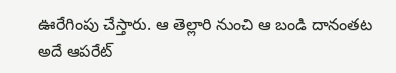ఊరేగింపు చేస్తారు. ఆ తెల్లారి నుంచి ఆ బండి దానంతట అదే ఆపరేట్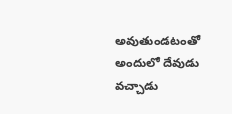అవుతుండటంతో అందులో దేవుడు వచ్చాడు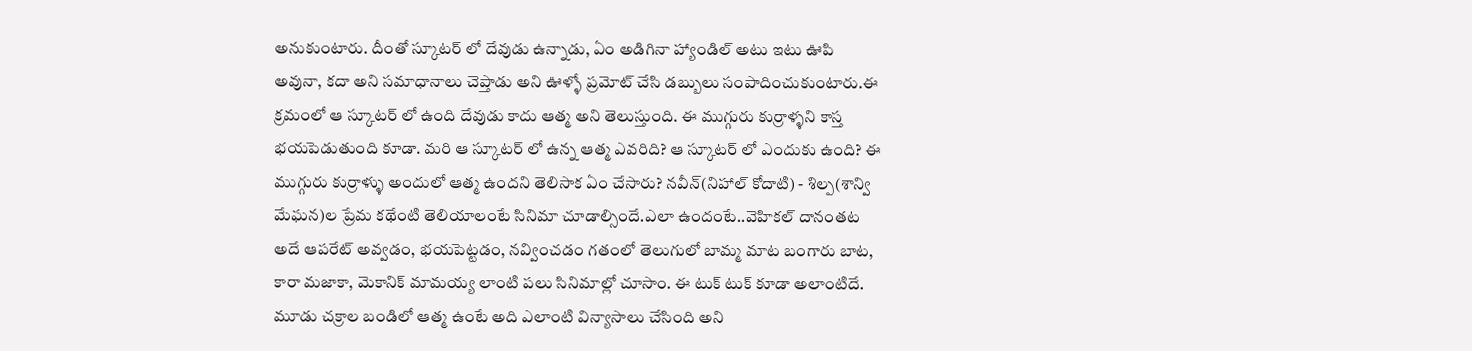అనుకుంటారు. దీంతో స్కూటర్ లో దేవుడు ఉన్నాడు, ఏం అడిగినా హ్యాండిల్ అటు ఇటు ఊపి అవునా, కదా అని సమాధానాలు చెప్తాడు అని ఊళ్ళో ప్రమోట్ చేసి డబ్బులు సంపాదించుకుంటారు.ఈ క్రమంలో ఆ స్కూటర్ లో ఉంది దేవుడు కాదు ఆత్మ అని తెలుస్తుంది. ఈ ముగ్గురు కుర్రాళ్ళని కాస్త భయపెడుతుంది కూడా. మరి ఆ స్కూటర్ లో ఉన్న ఆత్మ ఎవరిది? ఆ స్కూటర్ లో ఎందుకు ఉంది? ఈ ముగ్గురు కుర్రాళ్ళు అందులో ఆత్మ ఉందని తెలిసాక ఏం చేసారు? నవీన్(నిహాల్ కోదాటి) - శిల్ప(శాన్వి మేఘన)ల ప్రేమ కథేంటి తెలియాలంటే సినిమా చూడాల్సిందే.ఎలా ఉందంటే..వెహికల్ దానంతట అదే ఆపరేట్ అవ్వడం, భయపెట్టడం, నవ్వించడం గతంలో తెలుగులో బామ్మ మాట బంగారు బాట, కారా మజాకా, మెకానిక్ మామయ్య లాంటి పలు సినిమాల్లో చూసాం. ఈ టుక్ టుక్ కూడా అలాంటిదే. మూడు చక్రాల బండిలో ఆత్మ ఉంటే అది ఎలాంటి విన్యాసాలు చేసింది అని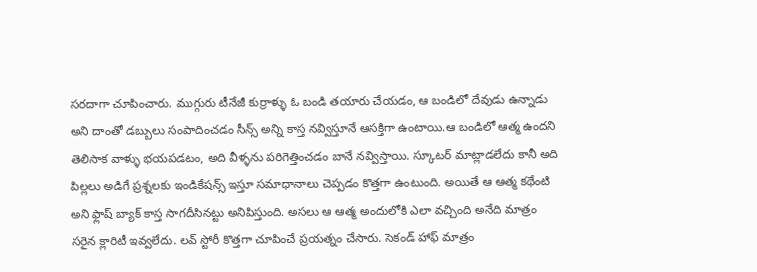సరదాగా చూపించారు. ముగ్గురు టీనేజీ కుర్రాళ్ళు ఓ బండి తయారు చేయడం, ఆ బండిలో దేవుడు ఉన్నాడు అని దాంతో డబ్బులు సంపాదించడం సీన్స్ అన్ని కాస్త నవ్విస్తూనే ఆసక్తిగా ఉంటాయి.ఆ బండిలో ఆత్మ ఉందని తెలిసాక వాళ్ళు భయపడటం, అది వీళ్ళను పరిగెత్తించడం బానే నవ్విస్తాయి. స్కూటర్ మాట్లాడలేదు కానీ అది పిల్లలు అడిగే ప్రశ్నలకు ఇండికేషన్స్ ఇస్తూ సమాధానాలు చెప్పడం కొత్తగా ఉంటుంది. అయితే ఆ ఆత్మ కథేంటి అని ఫ్లాష్ బ్యాక్ కాస్త సాగదీసినట్టు అనిపిస్తుంది. అసలు ఆ ఆత్మ అందులోకి ఎలా వచ్చింది అనేది మాత్రం సరైన క్లారిటీ ఇవ్వలేదు. లవ్ స్టోరీ కొత్తగా చూపించే ప్రయత్నం చేసారు. సెకండ్ హాఫ్ మాత్రం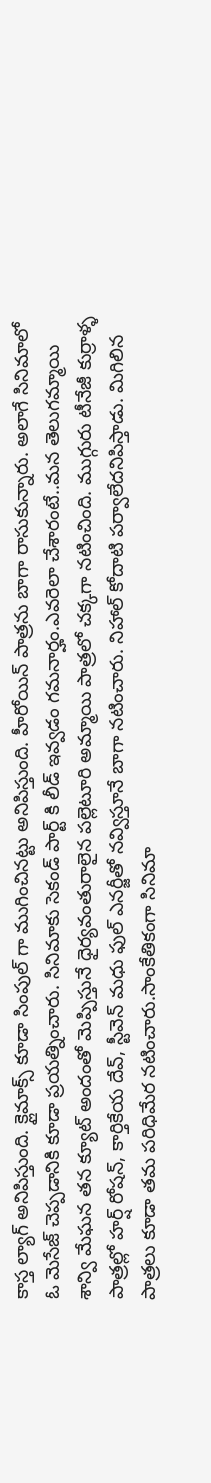కాస్త ల్యాగ్ అనిపిస్తుంది. క్లైమాక్స్ కూడా సింపుల్ గా ముగించినట్టు అనిపిస్తుంది. హీరోయిన్ పాత్రను బాగా రాసుకున్నారు. అలాగే సినిమాలో ఓ మెసేజ్ చెప్పడానికి కూడా ప్రయత్నించారు. సినిమాకు సెకండ్ పార్ట్ కి లీడ్ ఇవ్వడం గమనార్హం.ఎవరెలా చేశారంటే..మన తెలుగమ్మాయి శాన్వి మేఘన తన క్యూట్ అందంతో మెప్పిస్తునే ధైర్యవంతురాలైన పల్లెటూరి అమ్మాయి పాత్రలో చక్కగా నటించింది. ముగ్గురు టీనేజీ కుర్రాళ్ళ పాత్రల్లో హర్ష్ రోషన్, కార్తికేయ దేవ్, స్టీవెన్ మధు ఫుల్ ఎనర్జీతో నవ్విస్తూనే బాగా నటించారు. నిహాల్ కోదాటి పర్వాలేదనిపిస్తాడు. మిగిలిన పాత్రలు కూడా తమ పరిధిమేర నటించారు.సాంకేతికంగా సినిమా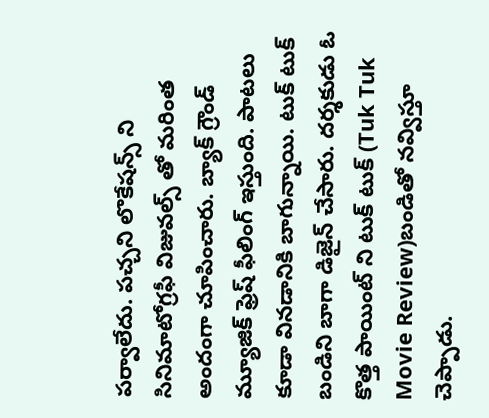పర్వాలేదు. పచ్చని లొకేషన్స్ ని సినిమాటోగ్రఫీ విజువల్స్ తో మరింత అందంగా చూపించారు. బ్యాక్ గ్రౌండ్ మ్యూజిక్ ఫ్రెష్ ఫీలింగ్ ఇస్తుంది. పాటలు కూడా వినడానికి బాగున్నాయి. టుక్ టుక్ బండిని బాగా డిజైన్ చేసారు. దర్శకుడు ఓ కొత్త పాయింట్ ని టుక్ టుక్ (Tuk Tuk Movie Review)బండితో నవ్విస్తూ చెప్పాడు.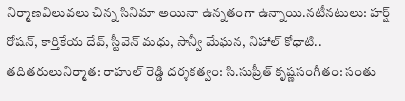నిర్మాణవిలువలు చిన్న సినిమా అయినా ఉన్నతంగా ఉన్నాయి.నటీనటులు: హర్ష్ రోషన్, కార్తికేయ దేవ్, స్టీవెన్ మధు, సాన్వీ మేఘన, నిహాల్ కోధాటి.. తదితరులునిర్మాత: రాహుల్ రెడ్డి దర్శకత్వం: సి.సుప్రీత్ కృష్ణసంగీతం: సంతు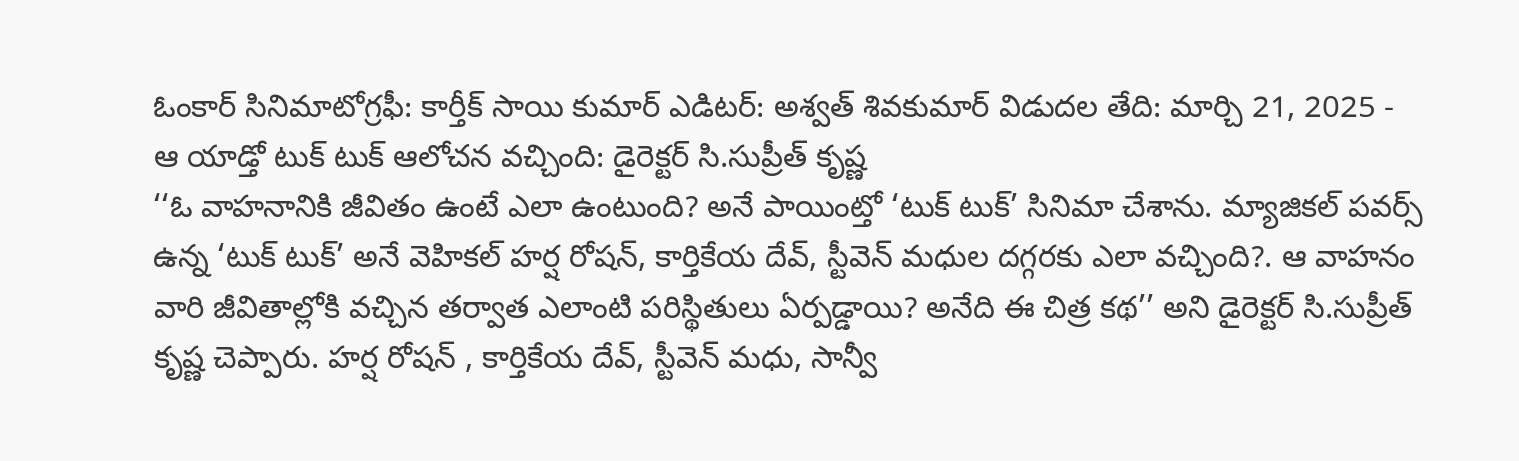ఓంకార్ సినిమాటోగ్రఫీ: కార్తీక్ సాయి కుమార్ ఎడిటర్: అశ్వత్ శివకుమార్ విడుదల తేది: మార్చి 21, 2025 -
ఆ యాడ్తో టుక్ టుక్ ఆలోచన వచ్చింది: డైరెక్టర్ సి.సుప్రీత్ కృష్ణ
‘‘ఓ వాహనానికి జీవితం ఉంటే ఎలా ఉంటుంది? అనే పాయింట్తో ‘టుక్ టుక్’ సినిమా చేశాను. మ్యాజికల్ పవర్స్ ఉన్న ‘టుక్ టుక్’ అనే వెహికల్ హర్ష రోషన్, కార్తికేయ దేవ్, స్టీవెన్ మధుల దగ్గరకు ఎలా వచ్చింది?. ఆ వాహనం వారి జీవితాల్లోకి వచ్చిన తర్వాత ఎలాంటి పరిస్థితులు ఏర్పడ్డాయి? అనేది ఈ చిత్ర కథ’’ అని డైరెక్టర్ సి.సుప్రీత్ కృష్ణ చెప్పారు. హర్ష రోషన్ , కార్తికేయ దేవ్, స్టీవెన్ మధు, సాన్వీ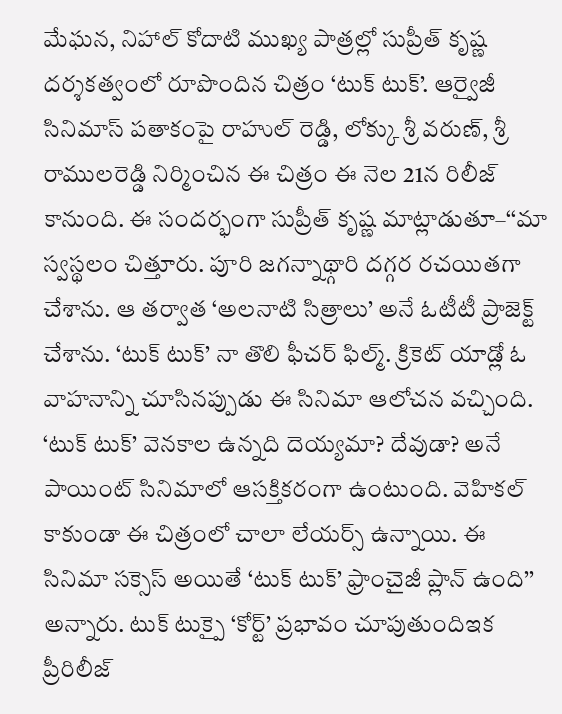మేఘన, నిహాల్ కోదాటి ముఖ్య పాత్రల్లో సుప్రీత్ కృష్ణ దర్శకత్వంలో రూపొందిన చిత్రం ‘టుక్ టుక్’. ఆర్వైజీ సినిమాస్ పతాకంపై రాహుల్ రెడ్డి, లోక్కు శ్రీ వరుణ్, శ్రీ రాములరెడ్డి నిర్మించిన ఈ చిత్రం ఈ నెల 21న రిలీజ్ కానుంది. ఈ సందర్భంగా సుప్రీత్ కృష్ణ మాట్లాడుతూ–‘‘మా స్వస్థలం చిత్తూరు. పూరి జగన్నాథ్గారి దగ్గర రచయితగా చేశాను. ఆ తర్వాత ‘అలనాటి సిత్రాలు’ అనే ఓటీటీ ప్రాజెక్ట్ చేశాను. ‘టుక్ టుక్’ నా తొలి ఫీచర్ ఫిల్మ్. క్రికెట్ యాడ్లో ఓ వాహనాన్ని చూసినప్పుడు ఈ సినిమా ఆలోచన వచ్చింది. ‘టుక్ టుక్’ వెనకాల ఉన్నది దెయ్యమా? దేవుడా? అనే పాయింట్ సినిమాలో ఆసక్తికరంగా ఉంటుంది. వెహికల్ కాకుండా ఈ చిత్రంలో చాలా లేయర్స్ ఉన్నాయి. ఈ సినిమా సక్సెస్ అయితే ‘టుక్ టుక్’ ఫ్రాంచైజీ ప్లాన్ ఉంది’’ అన్నారు. టుక్ టుక్పై ‘కోర్ట్’ ప్రభావం చూపుతుందిఇక ప్రీరిలీజ్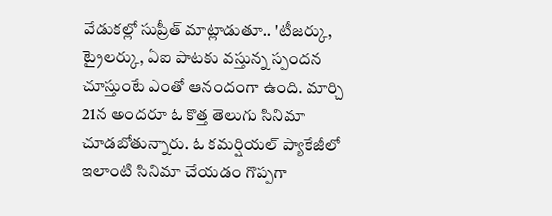వేడుకల్లో సుప్రీత్ మాట్లాడుతూ.. 'టీజర్కు, ట్రైలర్కు, ఏఐ పాటకు వస్తున్న స్పందన చూస్తుంటే ఎంతో ఆనందంగా ఉంది. మార్చి 21న అందరూ ఓ కొత్త తెలుగు సినిమా చూడబోతున్నారు. ఓ కమర్షియల్ ప్యాకేజీలో ఇలాంటి సినిమా చేయడం గొప్పగా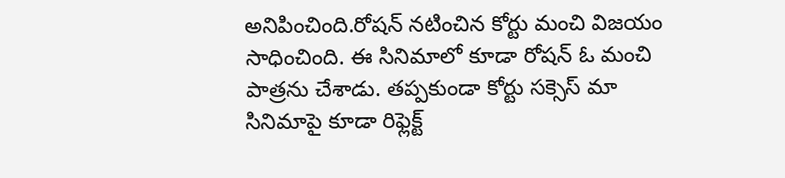అనిపించింది.రోషన్ నటించిన కోర్టు మంచి విజయం సాధించింది. ఈ సినిమాలో కూడా రోషన్ ఓ మంచి పాత్రను చేశాడు. తప్పకుండా కోర్టు సక్సెస్ మా సినిమాపై కూడా రిఫ్లెక్ట్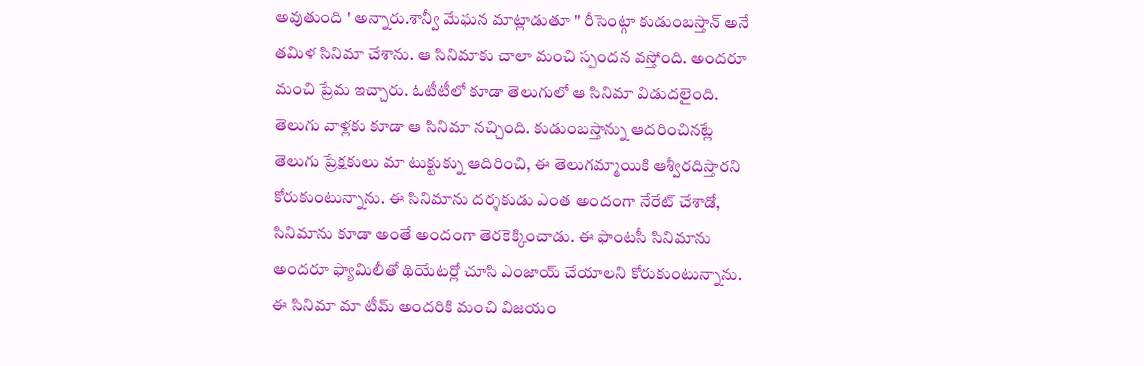అవుతుంది ' అన్నారు.శాన్వీ మేఘన మాట్లాడుతూ '' రీసెంట్గా కుడుంబస్తాన్ అనే తమిళ సినిమా చేశాను. ఆ సినిమాకు చాలా మంచి స్పందన వస్తోంది. అందరూ మంచి ప్రేమ ఇచ్చారు. ఓటీటీలో కూడా తెలుగులో ఆ సినిమా విడుదలైంది. తెలుగు వాళ్లకు కూడా ఆ సినిమా నచ్చింది. కుడుంబస్తాన్ను ఆదరించినట్లే తెలుగు ప్రేక్షకులు మా టుక్టుక్ను ఆదిరించి, ఈ తెలుగమ్మాయికి ఆశ్వీరదిస్తారని కోరుకుంటున్నాను. ఈ సినిమాను దర్శకుడు ఎంత అందంగా నేరేట్ చేశాడో, సినిమాను కూడా అంతే అందంగా తెరకెక్కించాడు. ఈ ఫాంటసీ సినిమాను అందరూ ఫ్యామిలీతో థియేటర్లో చూసి ఎంజాయ్ చేయాలని కోరుకుంటున్నాను. ఈ సినిమా మా టీమ్ అందరికి మంచి విజయం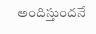అందిస్తుందనే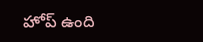హోప్ ఉంది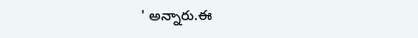' అన్నారు.ఈ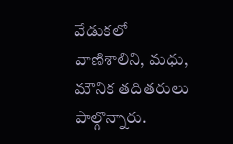వేడుకలో వాణిశాలిని, మధు, మౌనిక తదితరులు పాల్గొన్నారు.